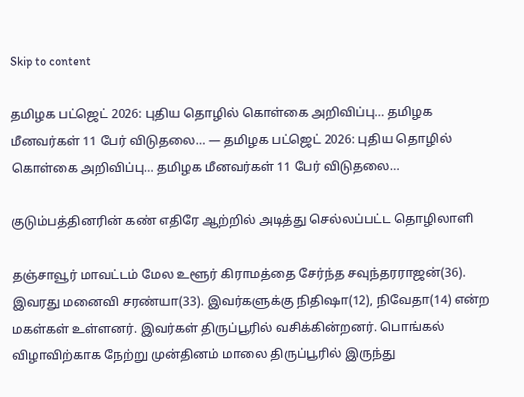Skip to content

தமிழக பட்ஜெட் 2026: புதிய தொழில் கொள்கை அறிவிப்பு… தமிழக மீனவர்கள் 11 பேர் விடுதலை… — தமிழக பட்ஜெட் 2026: புதிய தொழில் கொள்கை அறிவிப்பு… தமிழக மீனவர்கள் 11 பேர் விடுதலை…

குடும்பத்தினரின் கண் எதிரே ஆற்றில் அடித்து செல்லப்பட்ட தொழிலாளி

தஞ்சாவூர் மாவட்டம் மேல உளூர் கிராமத்தை சேர்ந்த சவுந்தரராஜன்(36). இவரது மனைவி சரண்யா(33). இவர்களுக்கு நிதிஷா(12), நிவேதா(14) என்ற மகள்கள் உள்ளனர். இவர்கள் திருப்பூரில் வசிக்கின்றனர். பொங்கல் விழாவிற்காக நேற்று முன்தினம் மாலை திருப்பூரில் இருந்து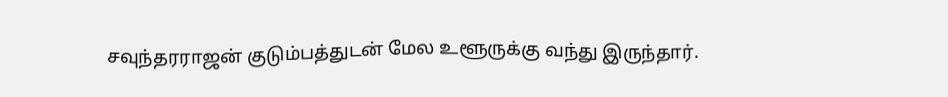சவுந்தரராஜன் குடும்பத்துடன் மேல உளூருக்கு வந்து இருந்தார்.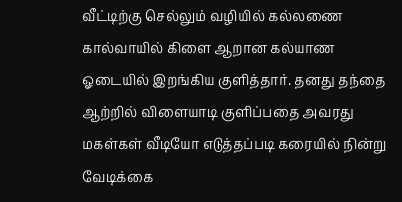வீட்டிற்கு செல்லும் வழியில் கல்லணை கால்வாயில் கிளை ஆறான கல்யாண ஓடையில் இறங்கிய குளித்தார். தனது தந்தை ஆற்றில் விளையாடி குளிப்பதை அவரது மகள்கள் வீடியோ எடுத்தப்படி கரையில் நின்று வேடிக்கை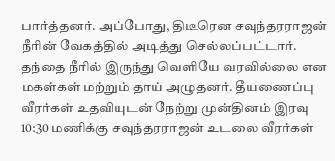பார்த்தனர். அப்போது, திடீரென சவுந்தரராஜன் நீரின் வேகத்தில் அடித்து செல்லப்பட்டார். தந்தை நீரில் இருந்து வெளியே வரவில்லை என மகள்கள் மற்றும் தாய் அழுதனர். தீயணைப்பு வீரர்கள் உதவியுடன் நேற்று முன்தினம் இரவு 10:30 மணிக்கு சவுந்தரராஜன் உடலை வீரர்கள்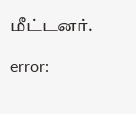மீட்டனர்.

error: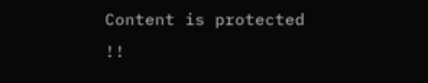Content is protected !!